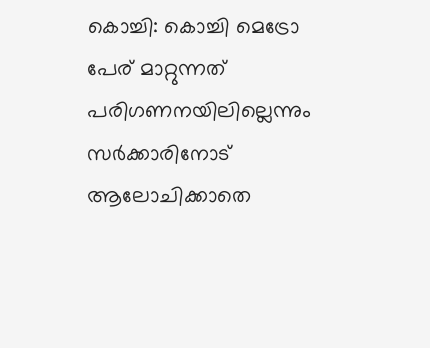കൊച്ചി: കൊച്ചി മെട്രോ പേര് മാറ്റുന്നത് പരിഗണനയിലില്ലെന്നും സർക്കാരിനോട് ആലോചിക്കാതെ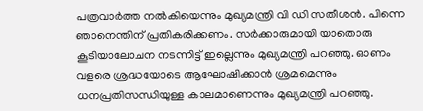പത്രവാർത്ത നൽകിയെന്നും മുഖ്യമന്ത്രി വി ഡി സതീശൻ. പിന്നെ ഞാനെന്തിന് പ്രതികരിക്കണം. സർക്കാരുമായി യാതൊരു കൂടിയാലോചന നടന്നിട്ട് ഇല്ലെന്നും മുഖ്യമന്ത്രി പറഞ്ഞു. ഓണം വളരെ ശ്രദ്ധയോടെ ആഘോഷിക്കാൻ ശ്രമമെന്നും ധനപ്രതിസന്ധിയുള്ള കാലമാണെന്നും മുഖ്യമന്ത്രി പറഞ്ഞു.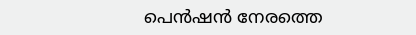പെൻഷൻ നേരത്തെ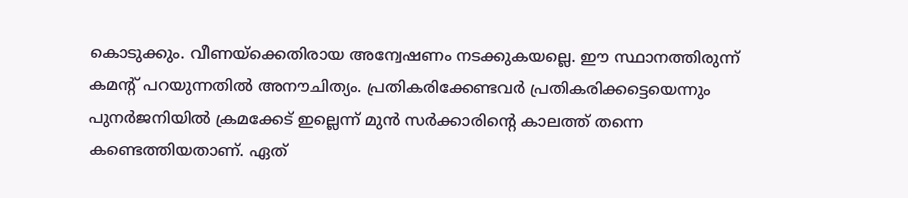കൊടുക്കും. വീണയ്ക്കെതിരായ അന്വേഷണം നടക്കുകയല്ലെ. ഈ സ്ഥാനത്തിരുന്ന് കമന്റ് പറയുന്നതിൽ അനൗചിത്യം. പ്രതികരിക്കേണ്ടവർ പ്രതികരിക്കട്ടെയെന്നും പുനർജനിയിൽ ക്രമക്കേട് ഇല്ലെന്ന് മുൻ സർക്കാരിൻ്റെ കാലത്ത് തന്നെ കണ്ടെത്തിയതാണ്. ഏത്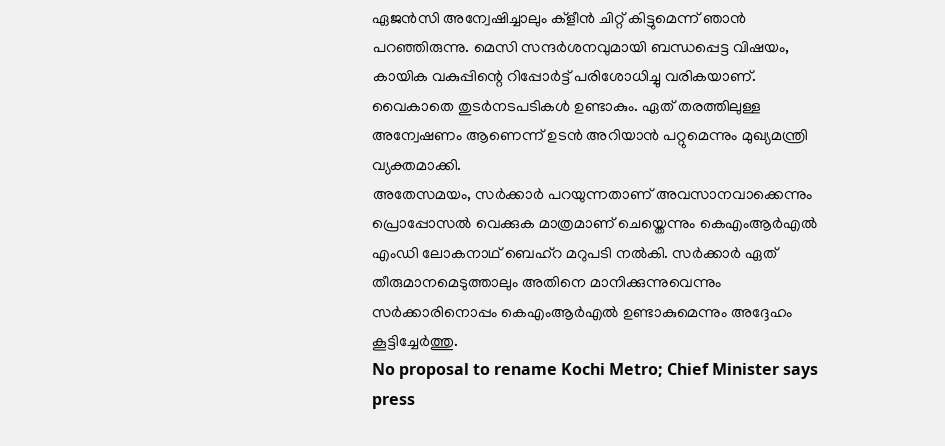ഏജൻസി അന്വേഷിച്ചാലും ക്ളീൻ ചിറ്റ് കിട്ടുമെന്ന് ഞാൻ പറഞ്ഞിരുന്നു. മെസി സന്ദർശനവുമായി ബന്ധപ്പെട്ട വിഷയം, കായിക വകുപ്പിന്റെ റിപ്പോർട്ട് പരിശോധിച്ചു വരികയാണ്. വൈകാതെ തുടർനടപടികൾ ഉണ്ടാകും. ഏത് തരത്തിലുള്ള അന്വേഷണം ആണെന്ന് ഉടൻ അറിയാൻ പറ്റുമെന്നും മുഖ്യമന്ത്രി വ്യക്തമാക്കി.
അതേസമയം, സർക്കാർ പറയുന്നതാണ് അവസാനവാക്കെന്നും പ്രൊപ്പോസൽ വെക്കുക മാത്രമാണ് ചെയ്തെന്നും കെഎംആർഎൽ എംഡി ലോകനാഥ് ബെഹ്റ മറുപടി നൽകി. സർക്കാർ ഏത് തീരുമാനമെടുത്താലും അതിനെ മാനിക്കുന്നുവെന്നും സർക്കാരിനൊപ്പം കെഎംആർഎൽ ഉണ്ടാകുമെന്നും അദ്ദേഹം കൂട്ടിച്ചേർത്തു.
No proposal to rename Kochi Metro; Chief Minister says press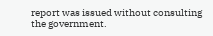report was issued without consulting the government.